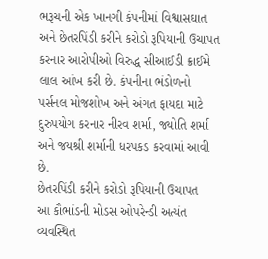ભરૂચની એક ખાનગી કંપનીમાં વિશ્વાસઘાત અને છેતરપિંડી કરીને કરોડો રૂપિયાની ઉચાપત કરનાર આરોપીઓ વિરુદ્ધ સીઆઈડી ક્રાઈમે લાલ આંખ કરી છે. કંપનીના ભંડોળનો પર્સનલ મોજશોખ અને અંગત ફાયદા માટે દુરુપયોગ કરનાર નીરવ શર્મા, જ્યોતિ શર્મા અને જયશ્રી શર્માની ધરપકડ કરવામાં આવી છે.
છેતરપિંડી કરીને કરોડો રૂપિયાની ઉચાપત
આ કૌભાંડની મોડસ ઓપરેન્ડી અત્યંત વ્યવસ્થિત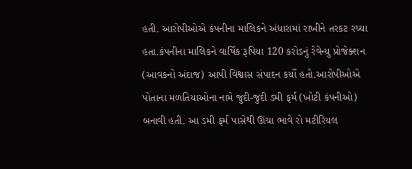હતી. આરોપીઓએ કંપનીના માલિકને અંધારામાં રાખીને તરકટ રચ્યા હતા.કંપનીના માલિકને વાર્ષિક રૂપિયા 120 કરોડનું રેવેન્યુ પ્રોજેક્શન (આવકનો અંદાજ) આપી વિશ્વાસ સંપાદન કર્યો હતો.આરોપીઓએ પોતાના મળતિયાઓના નામે જુદી-જુદી ડમી ફર્મ (ખોટી કંપનીઓ) બનાવી હતી. આ ડમી ફર્મ પાસેથી ઊંચા ભાવે રો મટીરિયલ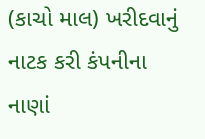(કાચો માલ) ખરીદવાનું નાટક કરી કંપનીના નાણાં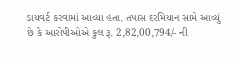ડાયવર્ટ કરવામાં આવ્યા હતા. તપાસ દરમિયાન સામે આવ્યું છે કે આરોપીઓએ કુલ રૂ. 2,82,00,794/- ની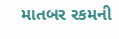માતબર રકમની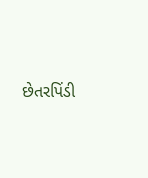છેતરપિંડી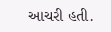આચરી હતી.